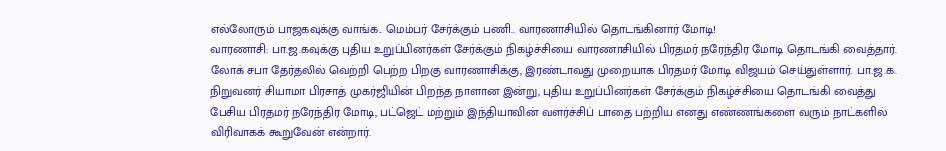எல்லோரும் பாஜகவுக்கு வாங்க.. மெம்பர் சேர்க்கும் பணி.. வாரணாசியில் தொடங்கினார் மோடி!
வாரணாசி: பா.ஜ.கவுக்கு புதிய உறுப்பினர்கள் சேர்க்கும் நிகழ்ச்சியை வாரணாசியில் பிரதமர் நரேந்திர மோடி தொடங்கி வைத்தார்.
லோக் சபா தேர்தலில் வெற்றி பெற்ற பிறகு வாரணாசிக்கு, இரண்டாவது முறையாக பிரதமர் மோடி விஜயம் செய்துள்ளார். பா.ஜ.க. நிறுவனர் சியாமா பிரசாத் முகர்ஜியின் பிறந்த நாளான இன்று, புதிய உறுப்பினர்கள் சேர்க்கும் நிகழ்ச்சியை தொடங்கி வைத்து பேசிய பிரதமர் நரேந்திர மோடி, பட்ஜெட் மற்றும் இந்தியாவின் வளர்ச்சிப் பாதை பற்றிய எனது எண்ணங்களை வரும் நாட்களில் விரிவாகக் கூறுவேன் என்றார்.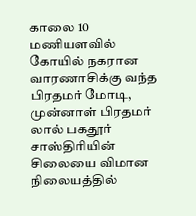காலை 10 மணியளவில் கோயில் நகரான வாரணாசிக்கு வந்த பிரதமர் மோடி, முன்னாள் பிரதமர் லால் பகதூர் சாஸ்திரியின் சிலையை விமான நிலையத்தில்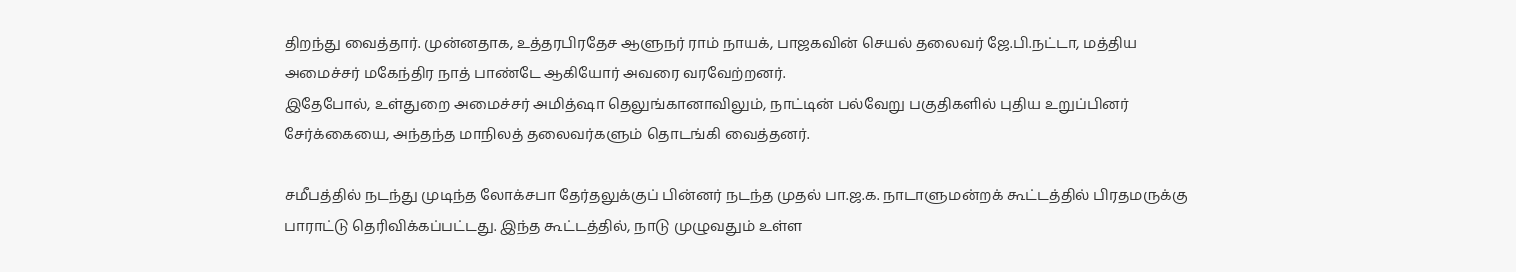திறந்து வைத்தார். முன்னதாக, உத்தரபிரதேச ஆளுநர் ராம் நாயக், பாஜகவின் செயல் தலைவர் ஜே.பி.நட்டா, மத்திய அமைச்சர் மகேந்திர நாத் பாண்டே ஆகியோர் அவரை வரவேற்றனர்.
இதேபோல், உள்துறை அமைச்சர் அமித்ஷா தெலுங்கானாவிலும், நாட்டின் பல்வேறு பகுதிகளில் புதிய உறுப்பினர் சேர்க்கையை, அந்தந்த மாநிலத் தலைவர்களும் தொடங்கி வைத்தனர்.

சமீபத்தில் நடந்து முடிந்த லோக்சபா தேர்தலுக்குப் பின்னர் நடந்த முதல் பா.ஜ.க. நாடாளுமன்றக் கூட்டத்தில் பிரதமருக்கு பாராட்டு தெரிவிக்கப்பட்டது. இந்த கூட்டத்தில், நாடு முழுவதும் உள்ள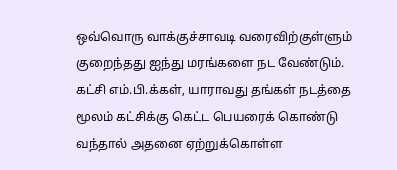ஒவ்வொரு வாக்குச்சாவடி வரைவிற்குள்ளும் குறைந்தது ஐந்து மரங்களை நட வேண்டும். கட்சி எம்.பி.க்கள், யாராவது தங்கள் நடத்தை மூலம் கட்சிக்கு கெட்ட பெயரைக் கொண்டு வந்தால் அதனை ஏற்றுக்கொள்ள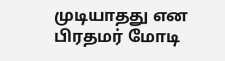முடியாதது என பிரதமர் மோடி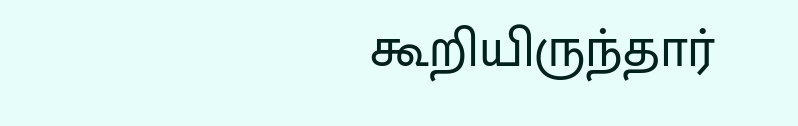கூறியிருந்தார்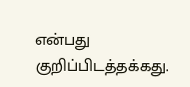என்பது குறிப்பிடத்தக்கது.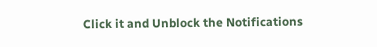Click it and Unblock the Notifications